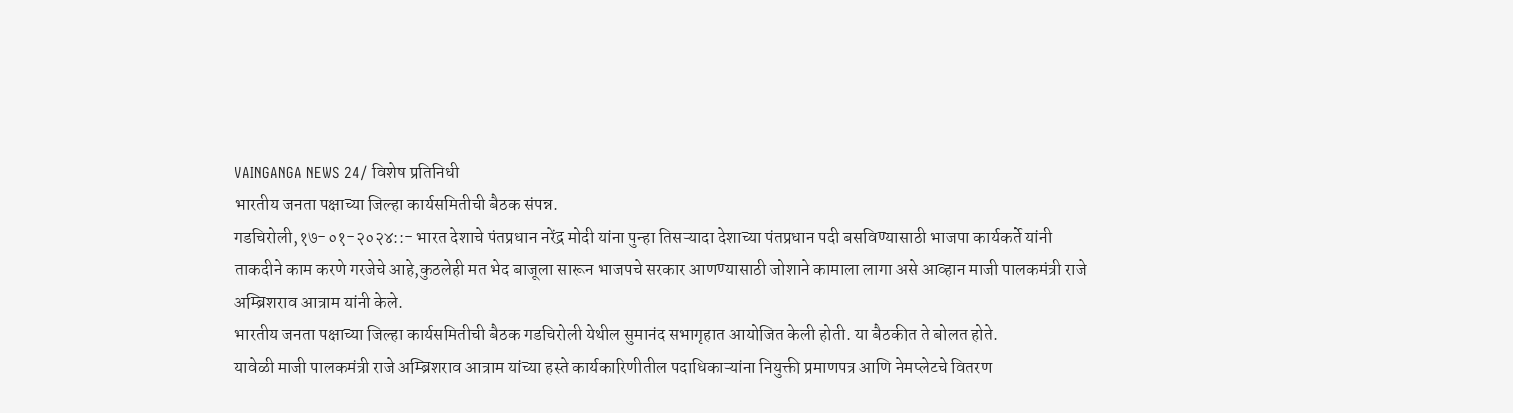VAINGANGA NEWS 24/ विशेष प्रतिनिधी
भारतीय जनता पक्षाच्या जिल्हा कार्यसमितीची बैठक संपन्न.
गडचिरोली,१७-०१-२०२४::- भारत देशाचे पंतप्रधान नरेंद्र मोदी यांना पुन्हा तिसऱ्यादा देशाच्या पंतप्रधान पदी बसविण्यासाठी भाजपा कार्यकर्ते यांनी ताकदीने काम करणे गरजेचे आहे,कुठलेही मत भेद बाजूला सारून भाजपचे सरकार आणण्यासाठी जोशाने कामाला लागा असे आव्हान माजी पालकमंत्री राजे अम्ब्रिशराव आत्राम यांनी केले.
भारतीय जनता पक्षाच्या जिल्हा कार्यसमितीची बैठक गडचिरोली येथील सुमानंद सभागृहात आयोजित केली होती. या बैठकीत ते बोलत होते.
यावेळी माजी पालकमंत्री राजे अम्ब्रिशराव आत्राम यांच्या हस्ते कार्यकारिणीतील पदाधिकाऱ्यांना नियुक्ती प्रमाणपत्र आणि नेमप्लेटचे वितरण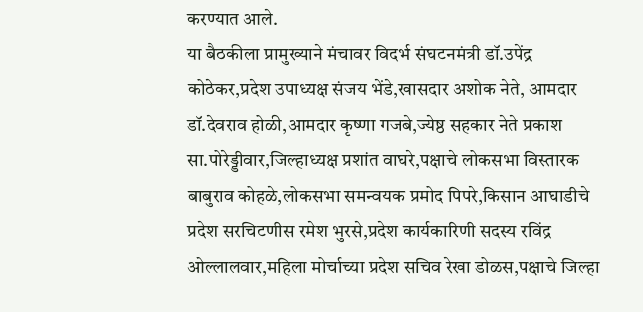करण्यात आले.
या बैठकीला प्रामुख्याने मंचावर विदर्भ संघटनमंत्री डॉ.उपेंद्र कोठेकर,प्रदेश उपाध्यक्ष संजय भेंडे,खासदार अशोक नेते, आमदार डॉ.देवराव होळी,आमदार कृष्णा गजबे,ज्येष्ठ सहकार नेते प्रकाश सा.पोरेड्डीवार,जिल्हाध्यक्ष प्रशांत वाघरे,पक्षाचे लोकसभा विस्तारक बाबुराव कोहळे,लोकसभा समन्वयक प्रमोद पिपरे,किसान आघाडीचे प्रदेश सरचिटणीस रमेश भुरसे,प्रदेश कार्यकारिणी सदस्य रविंद्र ओल्लालवार,महिला मोर्चाच्या प्रदेश सचिव रेखा डोळस,पक्षाचे जिल्हा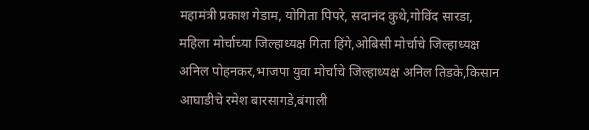महामंत्री प्रकाश गेडाम, योगिता पिपरे, सदानंद कुथे,गोविंद सारडा, महिला मोर्चाच्या जिल्हाध्यक्ष गिता हिंगे,ओबिसी मोर्चाचे जिल्हाध्यक्ष अनिल पोहनकर,भाजपा युवा मोर्चाचे जिल्हाध्यक्ष अनिल तिडके,किसान आघाडीचे रमेश बारसागडे,बंगाली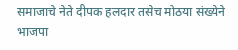समाजाचे नेते दीपक हलदार तसेच मोठया संख्येने भाजपा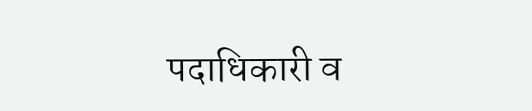पदाधिकारी व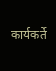कार्यकर्ते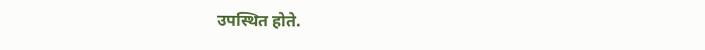उपस्थित होते.